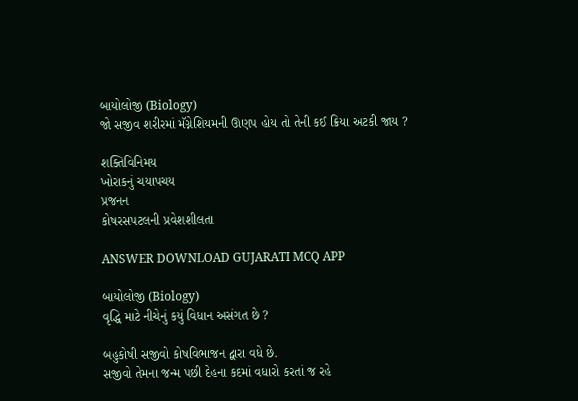બાયોલોજી (Biology)
જો સજીવ શરીરમાં મૅગ્નેશિયમની ઊણપ હોય તો તેની કઈ ક્રિયા અટકી જાય ?

શક્તિવિનિમય
ખોરાકનું ચયાપચય
પ્રજનન
કોષરસપટલની પ્રવેશશીલતા

ANSWER DOWNLOAD GUJARATI MCQ APP

બાયોલોજી (Biology)
વૃદ્ધિ માટે નીચેનું કયું વિધાન અસંગત છે ?

બહુકોષી સજીવો કોષવિભાજન દ્વારા વધે છે.
સજીવો તેમના જન્મ પછી દેહના કદમાં વધારો કરતાં જ રહે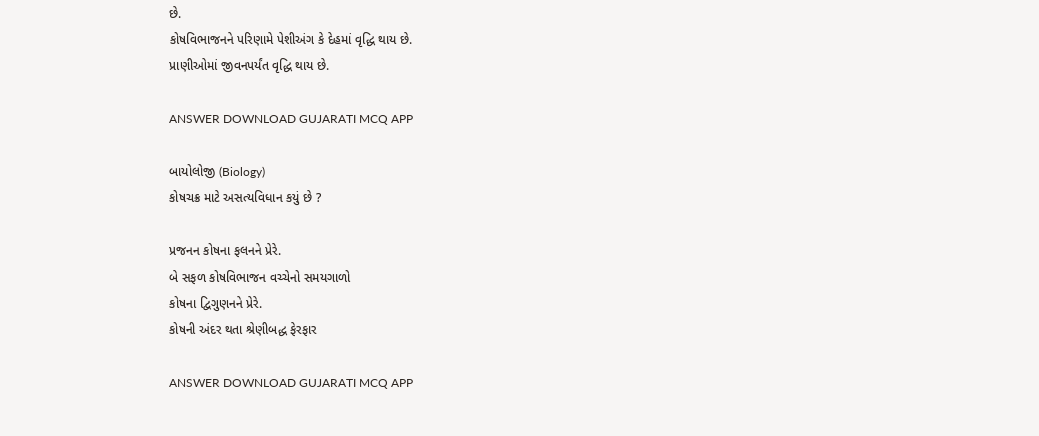છે.
કોષવિભાજનને પરિણામે પેશીઅંગ કે દેહમાં વૃદ્ધિ થાય છે.
પ્રાણીઓમાં જીવનપર્યંત વૃદ્ધિ થાય છે.

ANSWER DOWNLOAD GUJARATI MCQ APP

બાયોલોજી (Biology)
કોષચક્ર માટે અસત્યવિધાન કયું છે ?

પ્રજનન કોષના ફલનને પ્રેરે.
બે સફળ કોષવિભાજન વચ્ચેનો સમયગાળો
કોષના દ્વિગુણનને પ્રેરે.
કોષની અંદર થતા શ્રેણીબદ્ધ ફેરફાર

ANSWER DOWNLOAD GUJARATI MCQ APP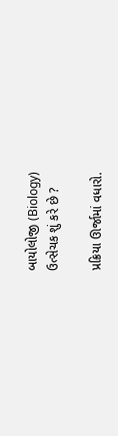બાયોલોજી (Biology)
ઉત્સેચક શું કરે છે ?

પ્રક્રિયા ઊર્જામાં વધારો.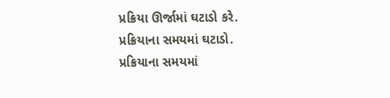પ્રક્રિયા ઊર્જામાં ઘટાડો કરે.
પ્રક્રિયાના સમયમાં ઘટાડો.
પ્રક્રિયાના સમયમાં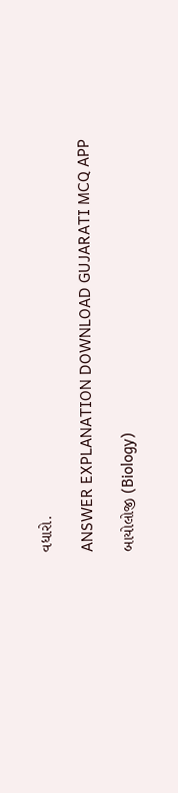વધારો.

ANSWER EXPLANATION DOWNLOAD GUJARATI MCQ APP

બાયોલોજી (Biology)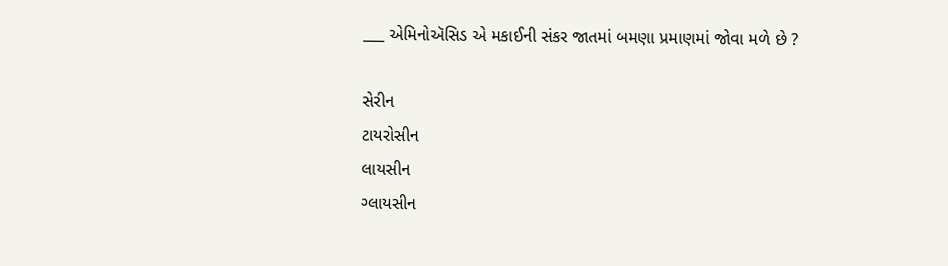___ એમિનોઍસિડ એ મકાઈની સંકર જાતમાં બમણા પ્રમાણમાં જોવા મળે છે ?

સેરીન
ટાયરોસીન
લાયસીન
ગ્લાયસીન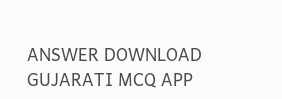ANSWER DOWNLOAD GUJARATI MCQ APP